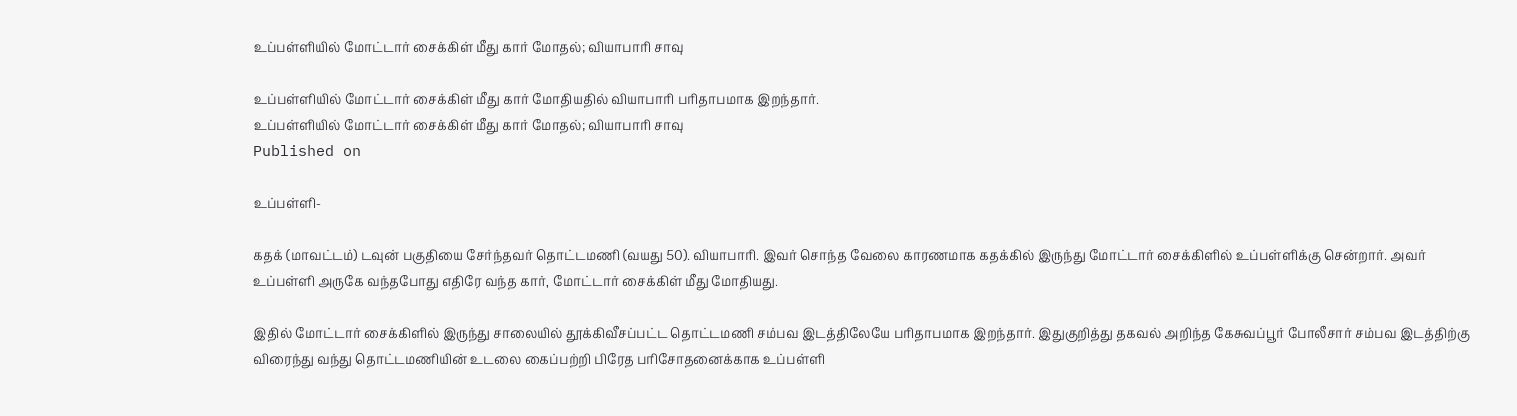உப்பள்ளியில் மோட்டார் சைக்கிள் மீது கார் மோதல்; வியாபாரி சாவு

உப்பள்ளியில் மோட்டார் சைக்கிள் மீது கார் மோதியதில் வியாபாரி பரிதாபமாக இறந்தார்.
உப்பள்ளியில் மோட்டார் சைக்கிள் மீது கார் மோதல்; வியாபாரி சாவு
Published on

உப்பள்ளி-

கதக் (மாவட்டம்) டவுன் பகுதியை சேர்ந்தவர் தொட்டமணி (வயது 50). வியாபாரி. இவர் சொந்த வேலை காரணமாக கதக்கில் இருந்து மோட்டார் சைக்கிளில் உப்பள்ளிக்கு சென்றார். அவர் உப்பள்ளி அருகே வந்தபோது எதிரே வந்த கார், மோட்டார் சைக்கிள் மீது மோதியது.

இதில் மோட்டார் சைக்கிளில் இருந்து சாலையில் தூக்கிவீசப்பட்ட தொட்டமணி சம்பவ இடத்திலேயே பரிதாபமாக இறந்தார். இதுகுறித்து தகவல் அறிந்த கேசுவப்பூர் போலீசார் சம்பவ இடத்திற்கு விரைந்து வந்து தொட்டமணியின் உடலை கைப்பற்றி பிரேத பரிசோதனைக்காக உப்பள்ளி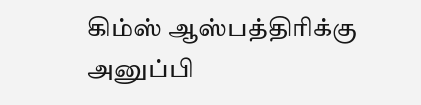கிம்ஸ் ஆஸ்பத்திரிக்கு அனுப்பி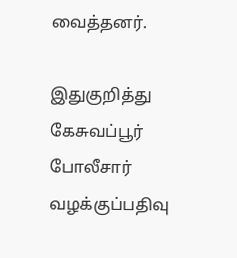வைத்தனர்.

இதுகுறித்து கேசுவப்பூர் போலீசார் வழக்குப்பதிவு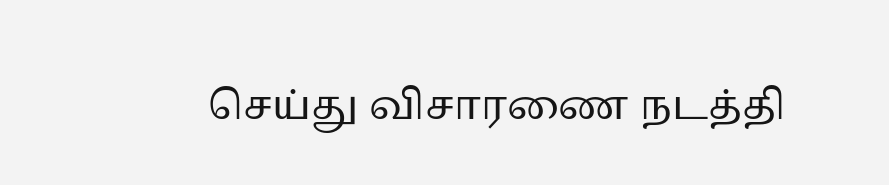செய்து விசாரணை நடத்தி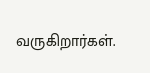வருகிறார்கள்.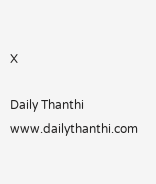X

Daily Thanthi
www.dailythanthi.com